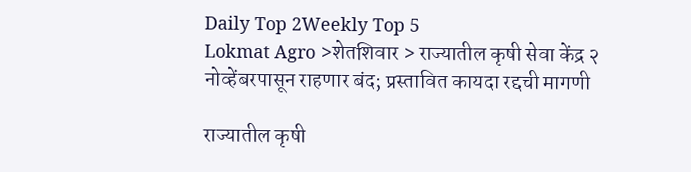Daily Top 2Weekly Top 5
Lokmat Agro >शेतशिवार > राज्यातील कृषी सेवा केंद्र २ नोव्हेंबरपासून राहणार बंद; प्रस्तावित कायदा रद्दची मागणी

राज्यातील कृषी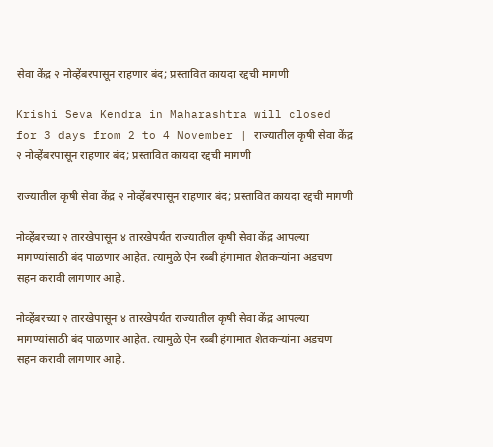सेवा केंद्र २ नोव्हेंबरपासून राहणार बंद; प्रस्तावित कायदा रद्दची मागणी

Krishi Seva Kendra in Maharashtra will closed for 3 days from 2 to 4 November | राज्यातील कृषी सेवा केंद्र २ नोव्हेंबरपासून राहणार बंद; प्रस्तावित कायदा रद्दची मागणी

राज्यातील कृषी सेवा केंद्र २ नोव्हेंबरपासून राहणार बंद; प्रस्तावित कायदा रद्दची मागणी

नोव्हेंबरच्या २ तारखेपासून ४ तारखेपर्यंत राज्यातील कृषी सेवा केंद्र आपल्या मागण्यांसाठी बंद पाळणार आहेत. त्यामुळे ऐन रब्बी हंगामात शेतकऱ्यांना अडचण सहन करावी लागणार आहे.

नोव्हेंबरच्या २ तारखेपासून ४ तारखेपर्यंत राज्यातील कृषी सेवा केंद्र आपल्या मागण्यांसाठी बंद पाळणार आहेत. त्यामुळे ऐन रब्बी हंगामात शेतकऱ्यांना अडचण सहन करावी लागणार आहे.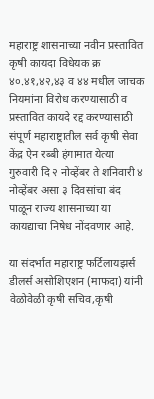महाराष्ट्र शासनाच्या नवीन प्रस्तावित कृषी कायदा विधेयक क्र ४०.४१,४२,४३ व ४४ मधील जाचक नियमांना विरोध करण्यासाठी व प्रस्तावित कायदे रद्द करण्यासाठी संपूर्ण महाराष्ट्रातील सर्व कृषी सेवा केंद्र ऐन रब्बी हंगामात येत्या गुरुवारी दि २ नोव्हेंबर ते शनिवारी ४ नोव्हेंबर असा ३ दिवसांचा बंद पाळून राज्य शासनाच्या या कायद्याचा निषेध नोंदवणार आहे.

या संदर्भात महाराष्ट्र फर्टिलायझर्स डीलर्स असोशिएशन (माफदा) यांनी वेळोवेळी कृषी सचिव,कृषी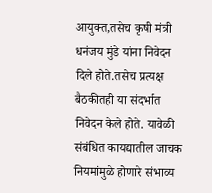आयुक्त,तसेच कृषी मंत्री धनंजय मुंडे यांना निवेदन दिले होते.तसेच प्रत्यक्ष बैठकीतही या संदर्भात निवेदन केले होते. यावेळी संबंधित कायद्यातील जाचक नियमांमुळे होणारे संभाव्य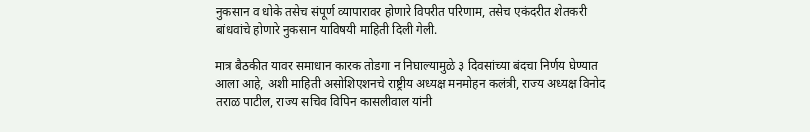नुकसान व धोके तसेच संपूर्ण व्यापारावर होणारे विपरीत परिणाम, तसेच एकंदरीत शेतकरी बांधवांचे होणारे नुकसान याविषयी माहिती दिली गेली.

मात्र बैठकीत यावर समाधान कारक तोडगा न निघाल्यामुळे ३ दिवसांच्या बंदचा निर्णय घेण्यात आला आहे, अशी माहिती असोशिएशनचे राष्ट्रीय अध्यक्ष मनमोहन कलंत्री, राज्य अध्यक्ष विनोद तराळ पाटील, राज्य सचिव विपिन कासलीवाल यांनी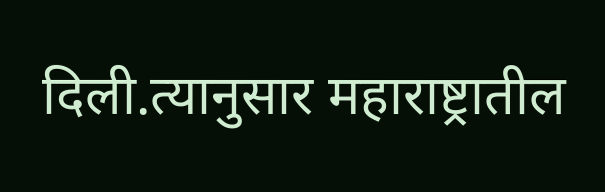दिली.त्यानुसार महाराष्ट्रातील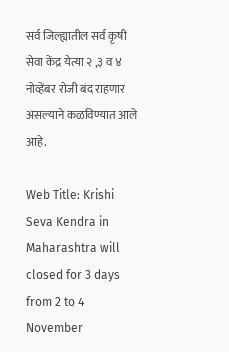सर्व जिल्ह्यातील सर्व कृषी सेवा केंद्र येत्या २ ,३ व ४ नोव्हेंबर रोजी बंद राहणार असल्याने कळविण्यात आले आहे.

Web Title: Krishi Seva Kendra in Maharashtra will closed for 3 days from 2 to 4 November